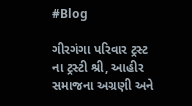#Blog

ગીરગંગા પરિવાર ટ્રસ્ટ ના ટ્રસ્ટી શ્રી, આહીર સમાજના અગ્રણી અને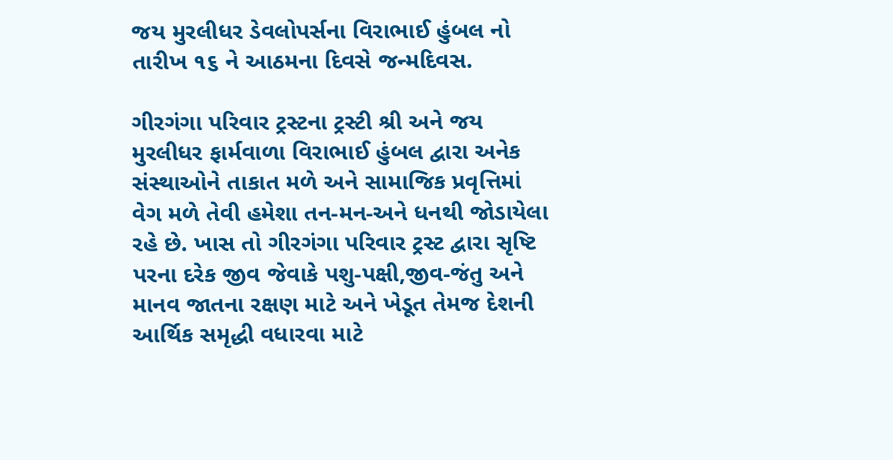જય મુરલીધર ડેવલોપર્સના વિરાભાઈ હુંબલ નો તારીખ ૧૬ ને આઠમના દિવસે જન્મદિવસ.

ગીરગંગા પરિવાર ટ્રસ્ટના ટ્રસ્ટી શ્રી અને જય મુરલીધર ફાર્મવાળા વિરાભાઈ હુંબલ દ્વારા અનેક સંસ્થાઓને તાકાત મળે અને સામાજિક પ્રવૃત્તિમાં વેગ મળે તેવી હમેશા તન-મન-અને ધનથી જોડાયેલા રહે છે. ખાસ તો ગીરગંગા પરિવાર ટ્રસ્ટ દ્વારા સૃષ્ટિ પરના દરેક જીવ જેવાકે પશુ-પક્ષી,જીવ-જંતુ અને માનવ જાતના રક્ષણ માટે અને ખેડૂત તેમજ દેશની આર્થિક સમૃદ્ધી વધારવા માટે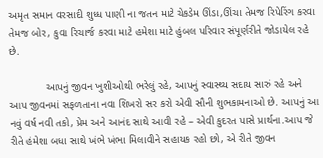અમૃત સમાન વરસાદી શુધ્ધ પાણી ના જતન માટે ચેકડેમ ઊંડા,ઊંચા તેમજ રિપેરિંગ કરવા તેમજ બોર, કુવા રિચાર્જ કરવા માટે હમેશા માટે હુંબલ પરિવાર સંપૂર્ણરીતે જોડાયેલ રહે છે.

            આપનું જીવન ખુશીઓથી ભરેલું રહે, આપનું સ્વાસ્થ્ય સદાય સારું રહે અને આપ જીવનમાં સફળતાના નવા શિખરો સર કરો એવી સૌની શુભકામનાઓ છે. આપનું આ નવું વર્ષ નવી તકો, પ્રેમ અને આનંદ સાથે આવી રહે – એવી કુદરત પાસે પ્રાર્થના.આપ જે રીતે હંમેશા બધા સાથે ખંભે ખંભા મિલાવીને સહાયક રહો છો, એ રીતે જીવન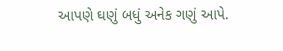આપણે ઘણું બધું અનેક ગણું આપે.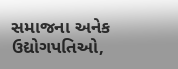સમાજના અનેક ઉદ્યોગપતિઓ,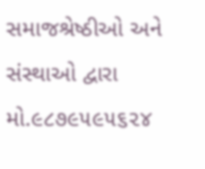સમાજશ્રેષ્ઠીઓ અને સંસ્થાઓ દ્વારા મો.૯૮૭૯૫૯૫૬૨૪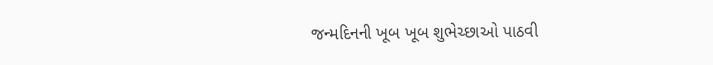જન્મદિનની ખૂબ ખૂબ શુભેચ્છાઓ પાઠવી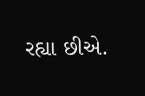રહ્યા છીએ.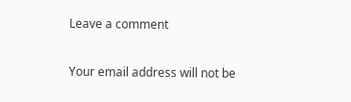Leave a comment

Your email address will not be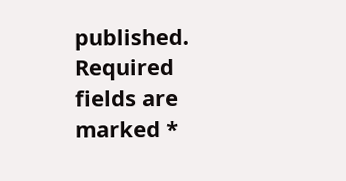published. Required fields are marked *